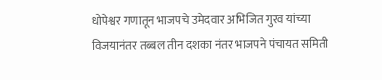धोपेश्वर गणातून भाजपचे उमेदवार अभिजित गुरव यांच्या विजयानंतर तब्बल तीन दशका नंतर भाजपने पंचायत समिती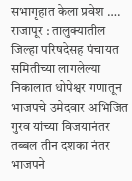सभागृहात केला प्रवेश ….
राजापूर : तालुक्यातील जिल्हा परिषदेसह पंचायत समितीच्या लागलेल्या निकालात धोपेश्वर गणातून भाजपचे उमेदवार अभिजित गुरव यांच्या विजयानंतर तब्बल तीन दशका नंतर भाजपने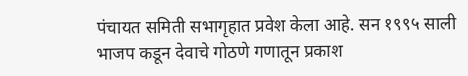पंचायत समिती सभागृहात प्रवेश केला आहे. सन १९९५ साली भाजप कडून देवाचे गोठणे गणातून प्रकाश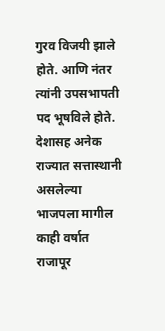गुरव विजयी झाले होते. आणि नंतर त्यांनी उपसभापती पद भूषविले होते.
देशासह अनेक राज्यात सत्तास्थानी असलेल्या भाजपला मागील काही वर्षात राजापूर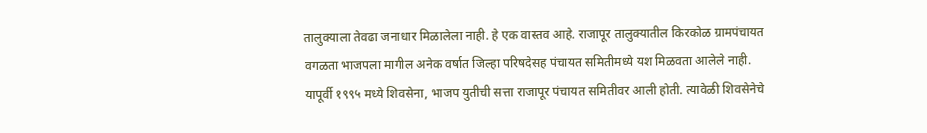तालुक्याला तेवढा जनाधार मिळालेला नाही. हे एक वास्तव आहे. राजापूर तालुक्यातील किरकोळ ग्रामपंचायत वगळता भाजपला मागील अनेक वर्षात जिल्हा परिषदेसह पंचायत समितीमध्ये यश मिळवता आलेले नाही. यापूर्वी १९९५ मध्ये शिवसेना, भाजप युतीची सत्ता राजापूर पंचायत समितीवर आली होती. त्यावेळी शिवसेनेचे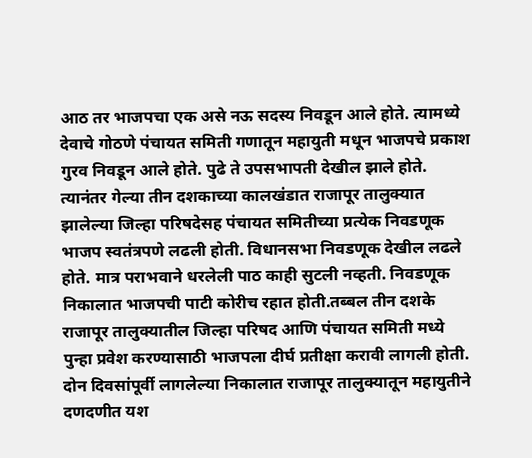आठ तर भाजपचा एक असे नऊ सदस्य निवडून आले होते. त्यामध्ये देवाचे गोठणे पंचायत समिती गणातून महायुती मधून भाजपचे प्रकाश गुरव निवडून आले होते. पुढे ते उपसभापती देखील झाले होते. त्यानंतर गेल्या तीन दशकाच्या कालखंडात राजापूर तालुक्यात झालेल्या जिल्हा परिषदेसह पंचायत समितीच्या प्रत्येक निवडणूक भाजप स्वतंत्रपणे लढली होती. विधानसभा निवडणूक देखील लढले होते. मात्र पराभवाने धरलेली पाठ काही सुटली नव्हती. निवडणूक निकालात भाजपची पाटी कोरीच रहात होती.तब्बल तीन दशके राजापूर तालुक्यातील जिल्हा परिषद आणि पंचायत समिती मध्ये पुन्हा प्रवेश करण्यासाठी भाजपला दीर्घ प्रतीक्षा करावी लागली होती.
दोन दिवसांपूर्वी लागलेल्या निकालात राजापूर तालुक्यातून महायुतीने दणदणीत यश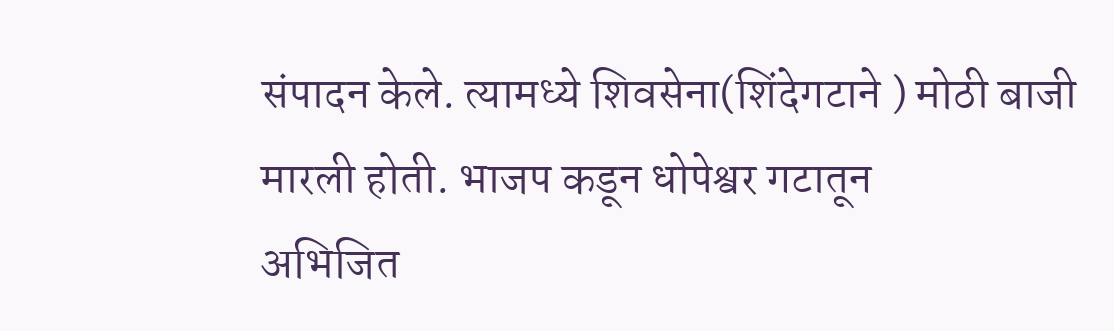संपादन केले. त्यामध्ये शिवसेना(शिंदेगटाने ) मोठी बाजी मारली होती. भाजप कडून धोपेश्वर गटातून
अभिजित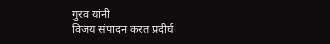गुरव यांनी
विजय संपादन करत प्रदीर्घ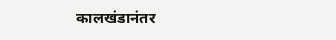कालखंडानंतर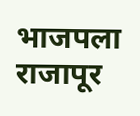भाजपला राजापूर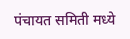पंचायत समिती मध्ये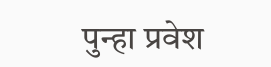पुन्हा प्रवेश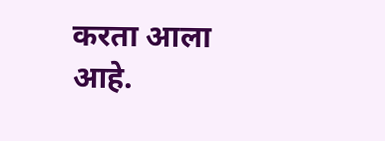करता आला आहे.